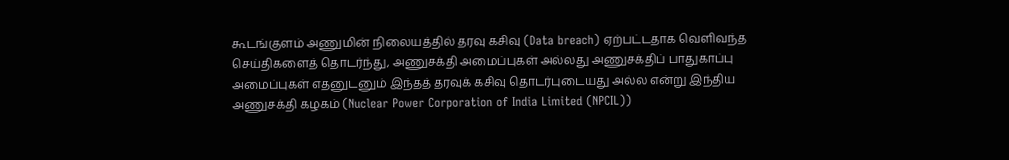கூடங்குளம் அணுமின் நிலையத்தில் தரவு கசிவு (Data breach) ஏற்பட்டதாக வெளிவந்த செய்திகளைத் தொடர்ந்து, அணுசக்தி அமைப்புகள் அல்லது அணுசக்திப் பாதுகாப்பு அமைப்புகள் எதனுடனும் இந்தத் தரவுக் கசிவு தொடர்புடையது அல்ல என்று இந்திய அணுசக்தி கழகம் (Nuclear Power Corporation of India Limited (NPCIL))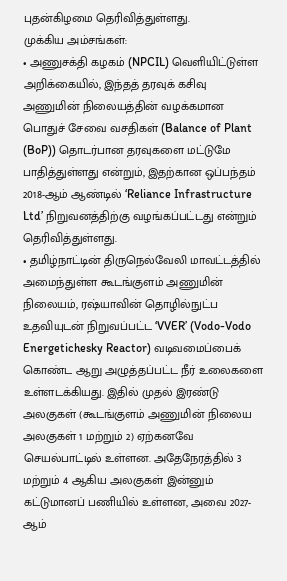புதன்கிழமை தெரிவித்துள்ளது.
முக்கிய அம்சங்கள்:
• அணுசக்தி கழகம் (NPCIL) வெளியிட்டுள்ள அறிக்கையில், இந்தத் தரவுக் கசிவு அணுமின் நிலையத்தின் வழக்கமான பொதுச் சேவை வசதிகள் (Balance of Plant (BoP)) தொடர்பான தரவுகளை மட்டுமே பாதித்துள்ளது என்றும், இதற்கான ஒப்பந்தம் 2018-ஆம் ஆண்டில் ‘Reliance Infrastructure Ltd’ நிறுவனத்திற்கு வழங்கப்பட்டது என்றும் தெரிவித்துள்ளது.
• தமிழ்நாட்டின் திருநெல்வேலி மாவட்டத்தில் அமைந்துள்ள கூடங்குளம் அணுமின் நிலையம், ரஷ்யாவின் தொழில்நுட்ப உதவியுடன் நிறுவப்பட்ட ‘VVER’ (Vodo-Vodo Energetichesky Reactor) வடிவமைப்பைக் கொண்ட ஆறு அழுத்தப்பட்ட நீர் உலைகளை உள்ளடக்கியது. இதில் முதல் இரண்டு அலகுகள் (கூடங்குளம் அணுமின் நிலைய அலகுகள் 1 மற்றும் 2) ஏற்கனவே செயல்பாட்டில் உள்ளன. அதேநேரத்தில் 3 மற்றும் 4 ஆகிய அலகுகள் இன்னும் கட்டுமானப் பணியில் உள்ளன, அவை 2027-ஆம்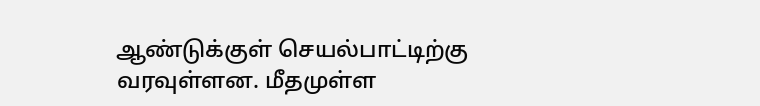ஆண்டுக்குள் செயல்பாட்டிற்கு வரவுள்ளன. மீதமுள்ள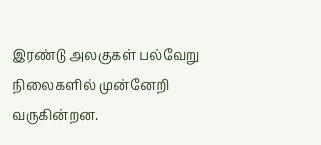இரண்டு அலகுகள் பல்வேறு நிலைகளில் முன்னேறி வருகின்றன.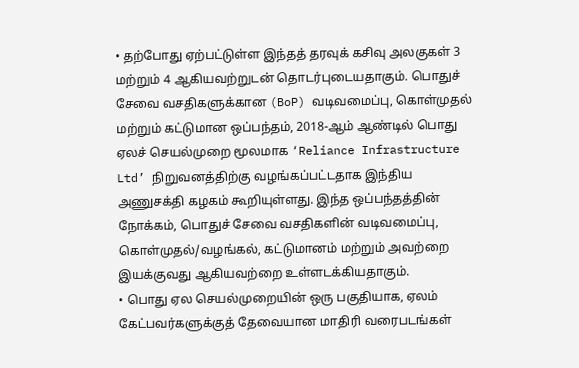• தற்போது ஏற்பட்டுள்ள இந்தத் தரவுக் கசிவு அலகுகள் 3 மற்றும் 4 ஆகியவற்றுடன் தொடர்புடையதாகும். பொதுச் சேவை வசதிகளுக்கான (BoP) வடிவமைப்பு, கொள்முதல் மற்றும் கட்டுமான ஒப்பந்தம், 2018-ஆம் ஆண்டில் பொது ஏலச் செயல்முறை மூலமாக ‘Reliance Infrastructure Ltd’ நிறுவனத்திற்கு வழங்கப்பட்டதாக இந்திய அணுசக்தி கழகம் கூறியுள்ளது. இந்த ஒப்பந்தத்தின் நோக்கம், பொதுச் சேவை வசதிகளின் வடிவமைப்பு, கொள்முதல்/வழங்கல், கட்டுமானம் மற்றும் அவற்றை இயக்குவது ஆகியவற்றை உள்ளடக்கியதாகும்.
• பொது ஏல செயல்முறையின் ஒரு பகுதியாக, ஏலம் கேட்பவர்களுக்குத் தேவையான மாதிரி வரைபடங்கள்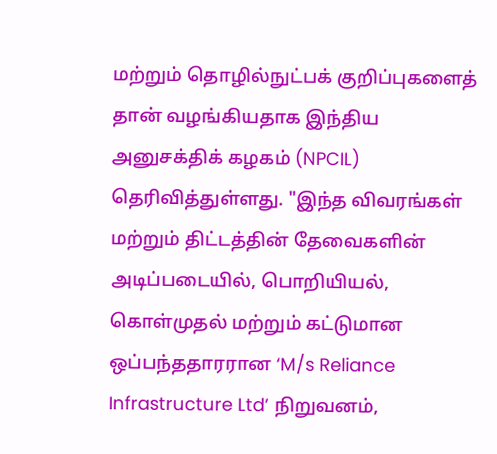மற்றும் தொழில்நுட்பக் குறிப்புகளைத் தான் வழங்கியதாக இந்திய அனுசக்திக் கழகம் (NPCIL) தெரிவித்துள்ளது. "இந்த விவரங்கள் மற்றும் திட்டத்தின் தேவைகளின் அடிப்படையில், பொறியியல், கொள்முதல் மற்றும் கட்டுமான ஒப்பந்ததாரரான ‘M/s Reliance Infrastructure Ltd’ நிறுவனம்,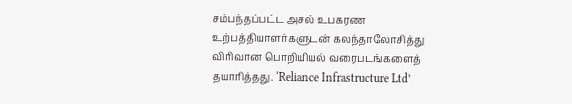சம்பந்தப்பட்ட அசல் உபகரண உற்பத்தியாளர்களுடன் கலந்தாலோசித்து விரிவான பொறியியல் வரைபடங்களைத் தயாரித்தது. ‘Reliance Infrastructure Ltd’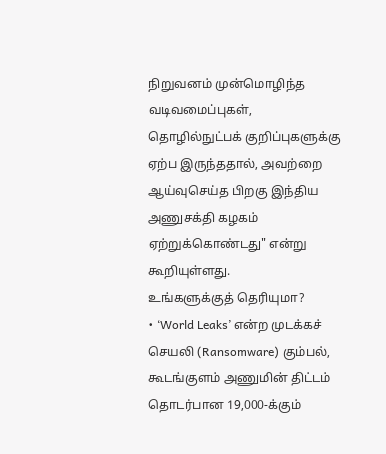நிறுவனம் முன்மொழிந்த வடிவமைப்புகள், தொழில்நுட்பக் குறிப்புகளுக்கு ஏற்ப இருந்ததால், அவற்றை ஆய்வுசெய்த பிறகு இந்திய அணுசக்தி கழகம் ஏற்றுக்கொண்டது" என்று கூறியுள்ளது.
உங்களுக்குத் தெரியுமா?
• ‘World Leaks’ என்ற முடக்கச் செயலி (Ransomware) கும்பல், கூடங்குளம் அணுமின் திட்டம் தொடர்பான 19,000-க்கும்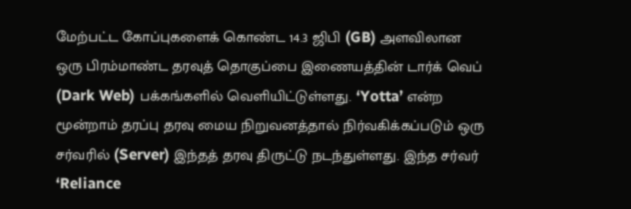மேற்பட்ட கோப்புகளைக் கொண்ட 14.3 ஜிபி (GB) அளவிலான ஒரு பிரம்மாண்ட தரவுத் தொகுப்பை இணையத்தின் டார்க் வெப் (Dark Web) பக்கங்களில் வெளியிட்டுள்ளது. ‘Yotta’ என்ற மூன்றாம் தரப்பு தரவு மைய நிறுவனத்தால் நிர்வகிக்கப்படும் ஒரு சர்வரில் (Server) இந்தத் தரவு திருட்டு நடந்துள்ளது. இந்த சர்வர் ‘Reliance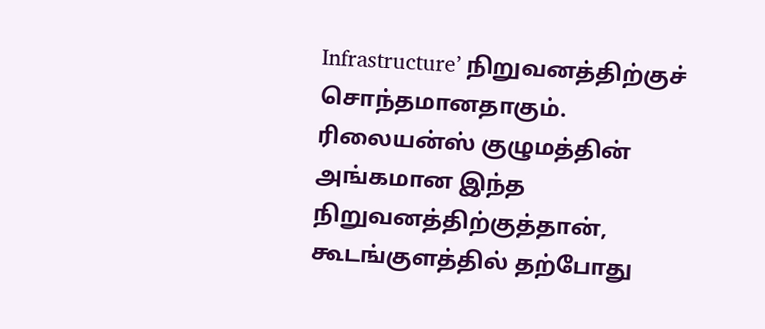Infrastructure’ நிறுவனத்திற்குச் சொந்தமானதாகும். ரிலையன்ஸ் குழுமத்தின் அங்கமான இந்த நிறுவனத்திற்குத்தான், கூடங்குளத்தில் தற்போது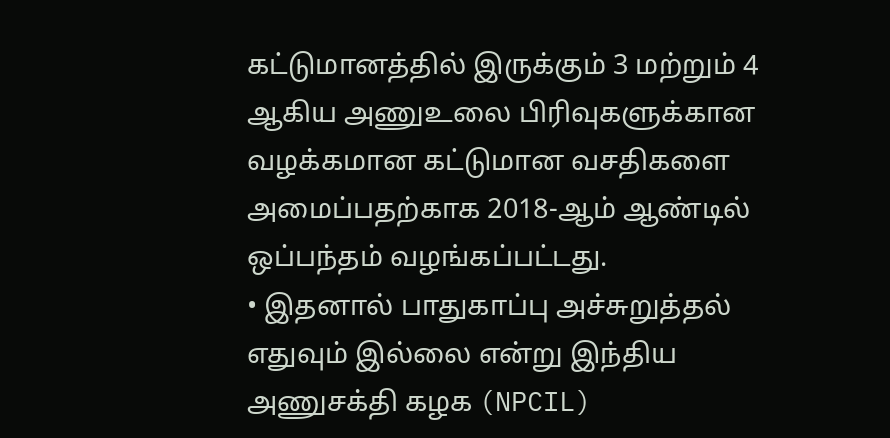கட்டுமானத்தில் இருக்கும் 3 மற்றும் 4 ஆகிய அணுஉலை பிரிவுகளுக்கான வழக்கமான கட்டுமான வசதிகளை அமைப்பதற்காக 2018-ஆம் ஆண்டில் ஒப்பந்தம் வழங்கப்பட்டது.
• இதனால் பாதுகாப்பு அச்சுறுத்தல் எதுவும் இல்லை என்று இந்திய அணுசக்தி கழக (NPCIL)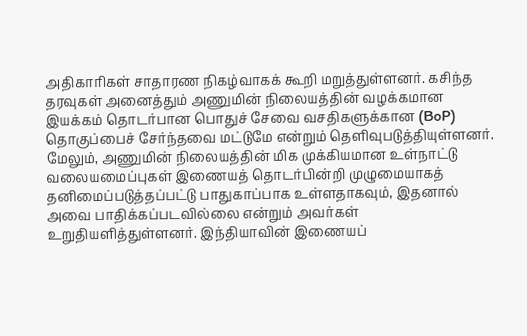அதிகாரிகள் சாதாரண நிகழ்வாகக் கூறி மறுத்துள்ளனர். கசிந்த தரவுகள் அனைத்தும் அணுமின் நிலையத்தின் வழக்கமான இயக்கம் தொடர்பான பொதுச் சேவை வசதிகளுக்கான (BoP) தொகுப்பைச் சேர்ந்தவை மட்டுமே என்றும் தெளிவுபடுத்தியுள்ளனர். மேலும், அணுமின் நிலையத்தின் மிக முக்கியமான உள்நாட்டு வலையமைப்புகள் இணையத் தொடர்பின்றி முழுமையாகத் தனிமைப்படுத்தப்பட்டு பாதுகாப்பாக உள்ளதாகவும், இதனால் அவை பாதிக்கப்படவில்லை என்றும் அவர்கள் உறுதியளித்துள்ளனர். இந்தியாவின் இணையப்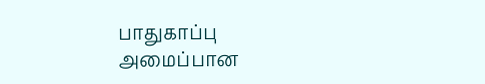பாதுகாப்பு அமைப்பான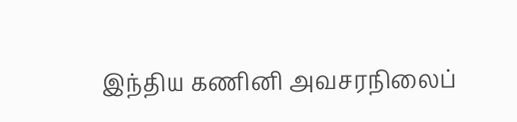இந்திய கணினி அவசரநிலைப்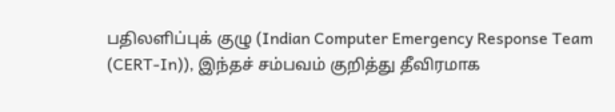பதிலளிப்புக் குழு (Indian Computer Emergency Response Team (CERT-In)), இந்தச் சம்பவம் குறித்து தீவிரமாக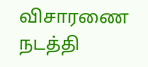விசாரணை நடத்தி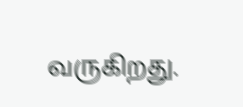வருகிறது.